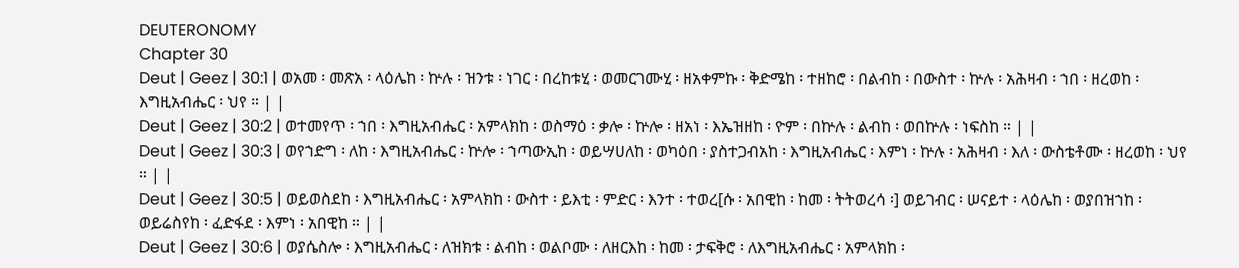DEUTERONOMY
Chapter 30
Deut | Geez | 30:1 | ወአመ ፡ መጽአ ፡ ላዕሌከ ፡ ኵሉ ፡ ዝንቱ ፡ ነገር ፡ በረከቱሂ ፡ ወመርገሙሂ ፡ ዘአቀምኩ ፡ ቅድሜከ ፡ ተዘከሮ ፡ በልብከ ፡ በውስተ ፡ ኵሉ ፡ አሕዛብ ፡ ኀበ ፡ ዘረወከ ፡ እግዚአብሔር ፡ ህየ ። | |
Deut | Geez | 30:2 | ወተመየጥ ፡ ኀበ ፡ እግዚአብሔር ፡ አምላክከ ፡ ወስማዕ ፡ ቃሎ ፡ ኵሎ ፡ ዘአነ ፡ እኤዝዘከ ፡ ዮም ፡ በኵሉ ፡ ልብከ ፡ ወበኵሉ ፡ ነፍስከ ። | |
Deut | Geez | 30:3 | ወየኀድግ ፡ ለከ ፡ እግዚአብሔር ፡ ኵሎ ፡ ኀጣውኢከ ፡ ወይሣሀለከ ፡ ወካዕበ ፡ ያስተጋብአከ ፡ እግዚአብሔር ፡ እምነ ፡ ኵሉ ፡ አሕዛብ ፡ እለ ፡ ውስቴቶሙ ፡ ዘረወከ ፡ ህየ ። | |
Deut | Geez | 30:5 | ወይወስደከ ፡ እግዚአብሔር ፡ አምላክከ ፡ ውስተ ፡ ይእቲ ፡ ምድር ፡ እንተ ፡ ተወረ[ሱ ፡ አበዊከ ፡ ከመ ፡ ትትወረሳ ፡] ወይገብር ፡ ሠናይተ ፡ ላዕሌከ ፡ ወያበዝኀከ ፡ ወይሬስየከ ፡ ፈድፋደ ፡ እምነ ፡ አበዊከ ። | |
Deut | Geez | 30:6 | ወያሴስሎ ፡ እግዚአብሔር ፡ ለዝክቱ ፡ ልብከ ፡ ወልቦሙ ፡ ለዘርእከ ፡ ከመ ፡ ታፍቅሮ ፡ ለእግዚአብሔር ፡ አምላክከ ፡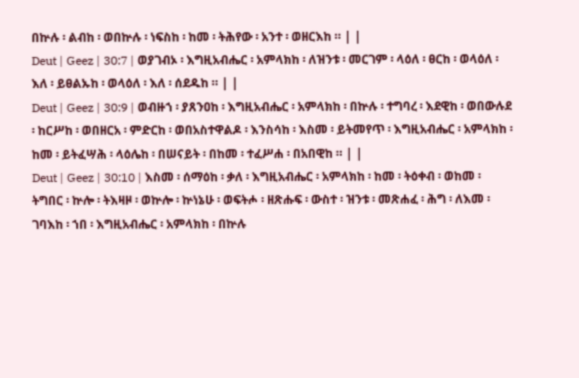በኵሉ ፡ ልብከ ፡ ወበኵሉ ፡ ነፍስከ ፡ ከመ ፡ ትሕየው ፡ አንተ ፡ ወዘርእከ ። | |
Deut | Geez | 30:7 | ወያገብኦ ፡ እግዚአብሔር ፡ አምላክከ ፡ ለዝንቱ ፡ መርገም ፡ ላዕለ ፡ ፀርከ ፡ ወላዕለ ፡ እለ ፡ ይፀልኡከ ፡ ወላዕለ ፡ እለ ፡ ሰደዱከ ። | |
Deut | Geez | 30:9 | ወብዙኀ ፡ ያጸንዐከ ፡ እግዚአብሔር ፡ አምላክከ ፡ በኵሉ ፡ ተግባረ ፡ እደዊከ ፡ ወበውሉደ ፡ ከርሥከ ፡ ወበዘርአ ፡ ምድርከ ፡ ወበአስተዋልዶ ፡ እንስሳከ ፡ እስመ ፡ ይትመየጥ ፡ እግዚአብሔር ፡ አምላክከ ፡ ከመ ፡ ይትፈሣሕ ፡ ላዕሌከ ፡ በሠናይት ፡ በከመ ፡ ተፈሥሐ ፡ በአበዊከ ። | |
Deut | Geez | 30:10 | እስመ ፡ ሰማዕከ ፡ ቃለ ፡ እግዚአብሔር ፡ አምላክከ ፡ ከመ ፡ ትዕቀብ ፡ ወከመ ፡ ትግበር ፡ ኵሎ ፡ ትእዛዞ ፡ ወኵሎ ፡ ኵነኔሁ ፡ ወፍትሖ ፡ ዘጽሑፍ ፡ ውስተ ፡ ዝንቱ ፡ መጽሐፈ ፡ ሕግ ፡ ለእመ ፡ ገባእከ ፡ ኀበ ፡ እግዚአብሔር ፡ አምላክከ ፡ በኵሉ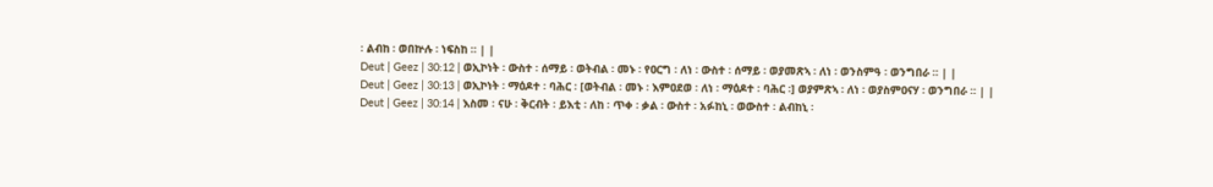፡ ልብከ ፡ ወበኵሉ ፡ ነፍስከ ። | |
Deut | Geez | 30:12 | ወኢኮነት ፡ ውስተ ፡ ሰማይ ፡ ወትብል ፡ መኑ ፡ የዐርግ ፡ ለነ ፡ ውስተ ፡ ሰማይ ፡ ወያመጽኣ ፡ ለነ ፡ ወንስምዓ ፡ ወንግበራ ። | |
Deut | Geez | 30:13 | ወኢኮነት ፡ ማዕዶተ ፡ ባሕር ፡ [ወትብል ፡ መኑ ፡ እምዐደወ ፡ ለነ ፡ ማዕዶተ ፡ ባሕር ፡] ወያምጽኣ ፡ ለነ ፡ ወያስምዐናሃ ፡ ወንግበራ ። | |
Deut | Geez | 30:14 | እስመ ፡ ናሁ ፡ ቅርብት ፡ ይእቲ ፡ ለከ ፡ ጥቀ ፡ ቃል ፡ ውስተ ፡ አፉከኒ ፡ ወውስተ ፡ ልብከኒ ፡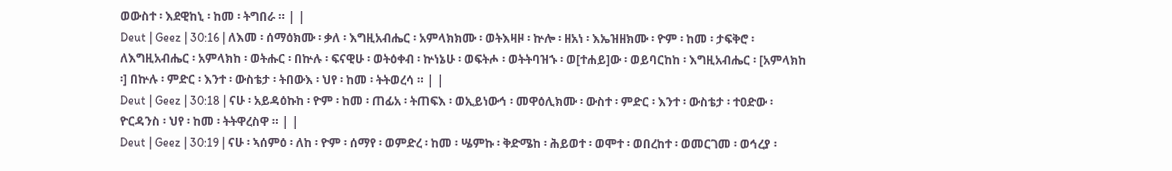ወውስተ ፡ እደዊከኒ ፡ ከመ ፡ ትግበራ ። | |
Deut | Geez | 30:16 | ለእመ ፡ ሰማዕክሙ ፡ ቃለ ፡ እግዚአብሔር ፡ አምላክክሙ ፡ ወትእዛዞ ፡ ኵሎ ፡ ዘአነ ፡ እኤዝዘክሙ ፡ ዮም ፡ ከመ ፡ ታፍቅሮ ፡ ለእግዚአብሔር ፡ አምላክከ ፡ ወትሑር ፡ በኵሉ ፡ ፍናዊሁ ፡ ወትዕቀብ ፡ ኵነኔሁ ፡ ወፍትሖ ፡ ወትትባዝኁ ፡ ወ[ተሐይ]ው ፡ ወይባርከከ ፡ እግዚአብሔር ፡ [አምላክከ ፡] በኵሉ ፡ ምድር ፡ እንተ ፡ ውስቴታ ፡ ትበውእ ፡ ህየ ፡ ከመ ፡ ትትወረሳ ። | |
Deut | Geez | 30:18 | ናሁ ፡ አይዳዕኩከ ፡ ዮም ፡ ከመ ፡ ጠፊአ ፡ ትጠፍእ ፡ ወኢይነውኅ ፡ መዋዕሊክሙ ፡ ውስተ ፡ ምድር ፡ እንተ ፡ ውስቴታ ፡ ተዐድው ፡ ዮርዳንስ ፡ ህየ ፡ ከመ ፡ ትትዋረስዋ ። | |
Deut | Geez | 30:19 | ናሁ ፡ ኣሰምዕ ፡ ለከ ፡ ዮም ፡ ሰማየ ፡ ወምድረ ፡ ከመ ፡ ሤምኩ ፡ ቅድሜከ ፡ ሕይወተ ፡ ወሞተ ፡ ወበረከተ ፡ ወመርገመ ፡ ወኅረያ ፡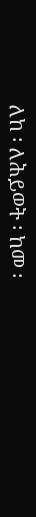ለከ ፡ ለሕይወት ፡ ከመ ፡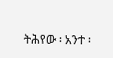ትሕየው ፡ አንተ ፡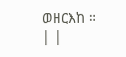ወዘርእከ ። | |